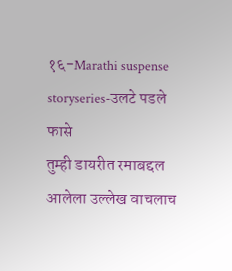१६-Marathi suspense storyseries-उलटे पडले फासे
तुम्ही डायरीत रमाबद्दल आलेला उल्लेख वाचलाच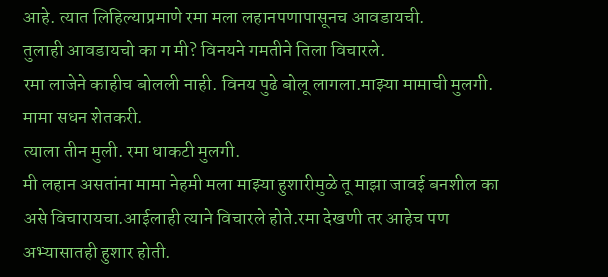आहे. त्यात लिहिल्याप्रमाणे रमा मला लहानपणापासूनच आवडायची.
तुलाही आवडायचो का ग मी? विनयने गमतीने तिला विचारले.
रमा लाजेने काहीच बोलली नाही. विनय पुढे बोलू लागला.माझ्या मामाची मुलगी. मामा सधन शेतकरी.
त्याला तीन मुली. रमा धाकटी मुलगी.
मी लहान असतांना मामा नेहमी मला माझ्या हुशारीमुळे तू माझा जावई बनशील का असे विचारायचा.आईलाही त्याने विचारले होते.रमा देखणी तर आहेच पण अभ्यासातही हुशार होती.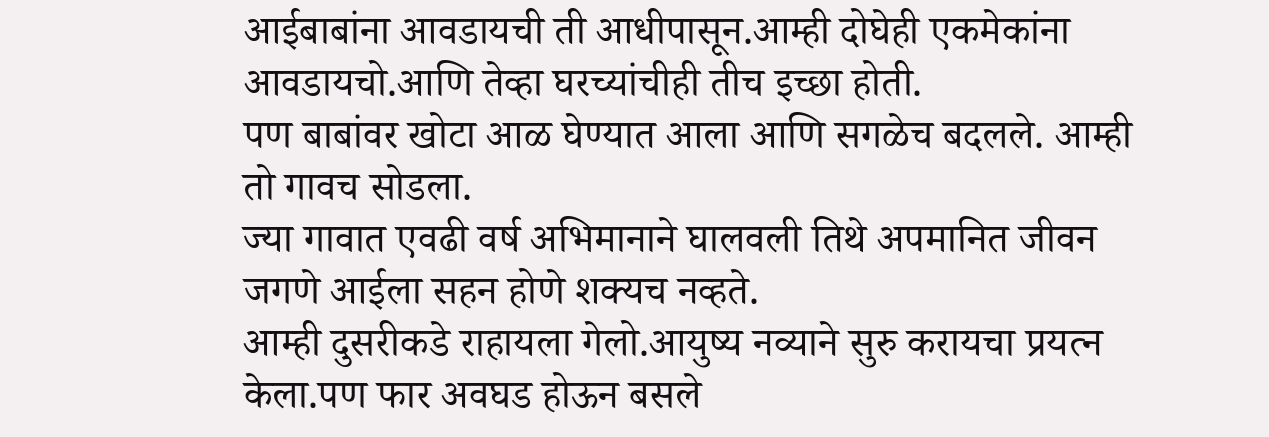आईबाबांना आवडायची ती आधीपासून.आम्ही दोघेही एकमेकांना आवडायचो.आणि तेव्हा घरच्यांचीही तीच इच्छा होती.
पण बाबांवर खोटा आळ घेण्यात आला आणि सगळेच बदलले. आम्ही तो गावच सोडला.
ज्या गावात एवढी वर्ष अभिमानाने घालवली तिथे अपमानित जीवन जगणे आईला सहन होणे शक्यच नव्हते.
आम्ही दुसरीकडे राहायला गेलो.आयुष्य नव्याने सुरु करायचा प्रयत्न केला.पण फार अवघड होऊन बसले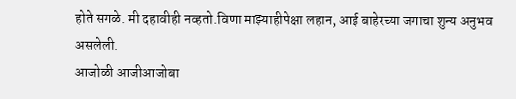होते सगळे. मी दहावीही नव्हतो.विणा माझ्याहीपेक्षा लहान, आई बाहेरच्या जगाचा शुन्य अनुभव असलेली.
आजोळी आजीआजोबा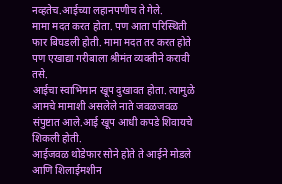नव्हतेच.आईच्या लहानपणीच ते गेले.
मामा मदत करत होता. पण आता परिस्थिती फार बिघडली होती. मामा मदत तर करत होते पण एखाद्या गरीबाला श्रीमंत व्यक्तीने करावी तसे.
आईचा स्वाभिमान खूप दुखावत होता. त्यामुळे आमचे मामाशी असलेले नाते जवळजवळ संपुष्टात आले.आई खूप आधी कपडे शिवायचे शिकली होती.
आईजवळ थोडेफार सोने होते ते आईने मोडले आणि शिलाईमशीन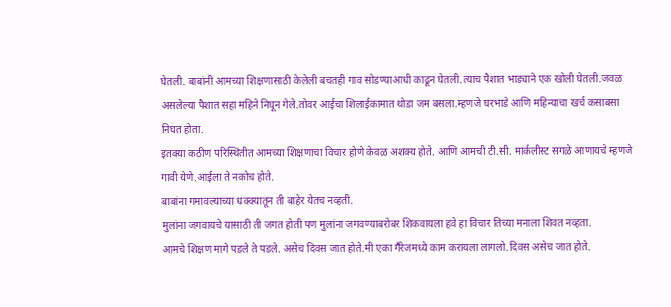घेतली. बाबांनी आमच्या शिक्षणासाठी केलेली बचतही गाव सोडण्याआधी काढून घेतली.त्याच पैशात भाड्याने एक खोली घेतली.जवळ असलेल्या पैशात सहा महिने निघून गेले.तोवर आईचा शिलाईकामात थोडा जम बसला.म्हणजे घरभाडे आणि महिन्याचा खर्च कसाबसा निघत होता.
इतक्या कठीण परिस्थितीत आमच्या शिक्षणाचा विचार होणे केवळ अशक्य होते. आणि आमची टी.सी. मार्कलीस्ट सगळे आणायचे म्हणजे गावी येणे.आईला ते नकोच होते.
बाबांना गमावल्याच्या धक्क्यातून ती बाहेर येतच नव्हती.
मुलांना जगवायचे यासाठी ती जगत होती पण मुलांना जगवण्याबरोबर शिकवायला हवे हा विचार तिच्या मनाला शिवत नव्हता.
आमचे शिक्षण मागे पडले ते पडले. असेच दिवस जात होते.मी एका गॕरेजमध्ये काम करायला लागलो.दिवस असेच जात होते.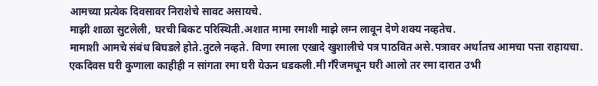आमच्या प्रत्येक दिवसावर निराशेचे सावट असायचे.
माझी शाळा सुटलेली, घरची बिकट परिस्थिती.अशात मामा रमाशी माझे लग्न लावून देणे शक्य नव्हतेच.
मामाशी आमचे संबंध बिघडले होते.तुटले नव्हते. विणा रमाला एखादे खुशालीचे पत्र पाठवित असे.पत्रावर अर्थातच आमचा पत्ता राहायचा.
एकदिवस घरी कुणाला काहीही न सांगता रमा घरी येऊन धडकली.मी गॕरेजमधून घरी आलो तर रमा दारात उभी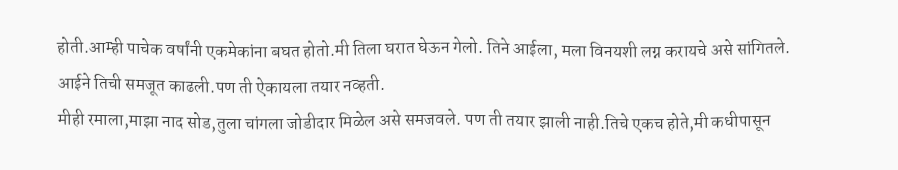होती.आम्ही पाचेक वर्षांनी एकमेकांना बघत होतो.मी तिला घरात घेऊन गेलो. तिने आईला, मला विनयशी लग्न करायचे असे सांगितले.
आईने तिची समजूत काढली.पण ती ऐकायला तयार नव्हती.
मीही रमाला,माझा नाद सोड,तुला चांगला जोडीदार मिळेल असे समजवले. पण ती तयार झाली नाही.तिचे एकच होते,मी कधीपासून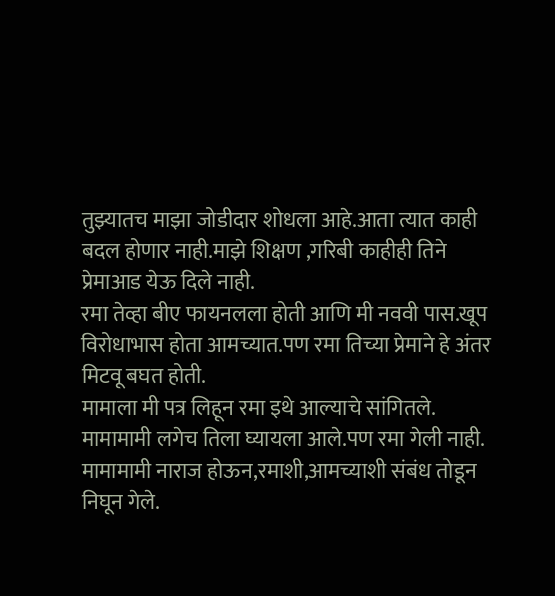तुझ्यातच माझा जोडीदार शोधला आहे.आता त्यात काही बदल होणार नाही.माझे शिक्षण ,गरिबी काहीही तिने प्रेमाआड येऊ दिले नाही.
रमा तेव्हा बीए फायनलला होती आणि मी नववी पास.खूप विरोधाभास होता आमच्यात.पण रमा तिच्या प्रेमाने हे अंतर मिटवू बघत होती.
मामाला मी पत्र लिहून रमा इथे आल्याचे सांगितले. मामामामी लगेच तिला घ्यायला आले.पण रमा गेली नाही. मामामामी नाराज होऊन,रमाशी,आमच्याशी संबंध तोडून निघून गेले.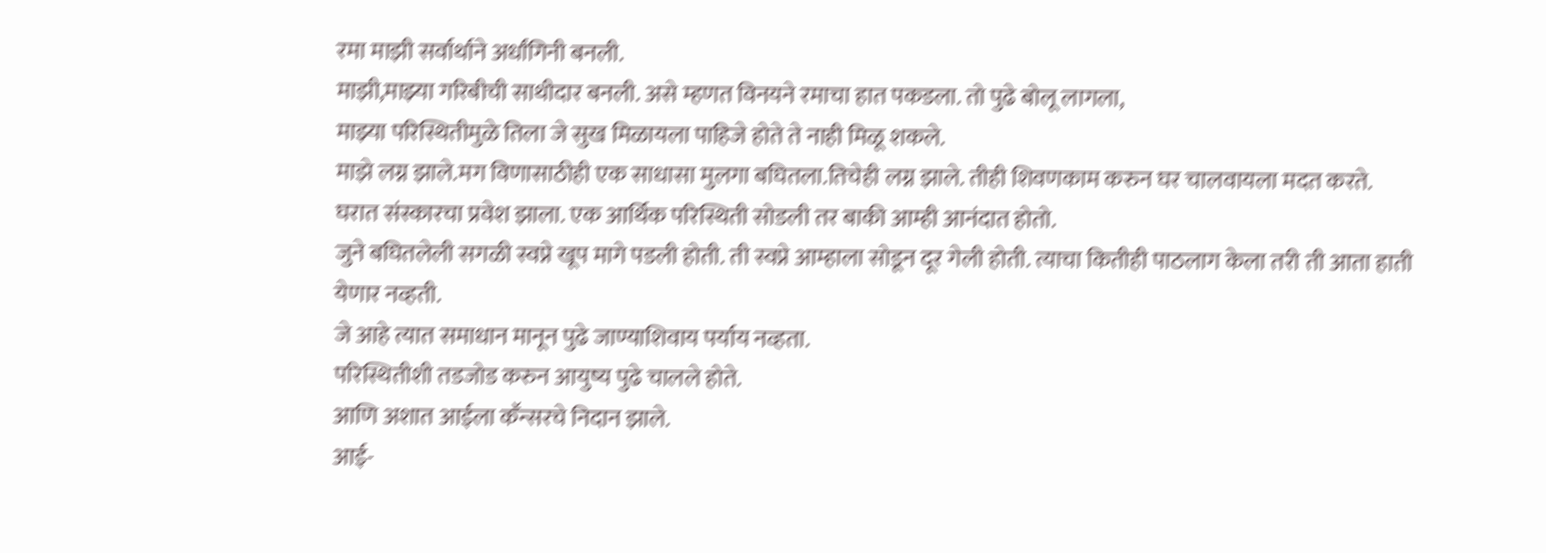रमा माझी सर्वार्थाने अर्धांगिनी बनली.
माझी,माझ्या गरिबीची साथीदार बनली. असे म्हणत विनयने रमाचा हात पकडला. तो पुढे बोलू लागला,
माझ्या परिस्थितीमुळे तिला जे सुख मिळायला पाहिजे होते ते नाही मिळू शकले.
माझे लग्न झाले.मग विणासाठीही एक साधासा मुलगा बघितला.तिचेही लग्न झाले. तीही शिवणकाम करुन घर चालवायला मदत करते.
घरात संस्कारचा प्रवेश झाला. एक आर्थिक परिस्थिती सोडली तर बाकी आम्ही आनंदात होतो.
जुने बघितलेली सगळी स्वप्ने खूप मागे पडली होती. ती स्वप्ने आम्हाला सोडून दूर गेली होती. त्याचा कितीही पाठलाग केला तरी ती आता हाती येणार नव्हती.
जे आहे त्यात समाधान मानून पुढे जाण्याशिवाय पर्याय नव्हता.
परिस्थितीशी तडजोड करुन आयुष्य पुढे चालले होते.
आणि अशात आईला कॕन्सरचे निदान झाले.
आई-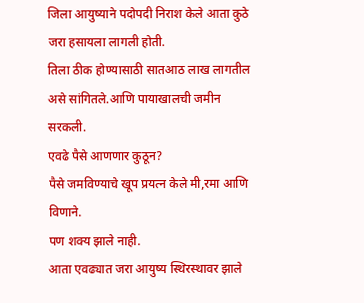जिला आयुष्याने पदोपदी निराश केले आता कुठे जरा हसायला लागली होती.
तिला ठीक होण्यासाठी सातआठ लाख लागतील असे सांगितले.आणि पायाखालची जमीन सरकली.
एवढे पैसे आणणार कुठून?
पैसे जमविण्याचे खूप प्रयत्न केले मी,रमा आणि विणाने.
पण शक्य झाले नाही.
आता एवढ्यात जरा आयुष्य स्थिरस्थावर झाले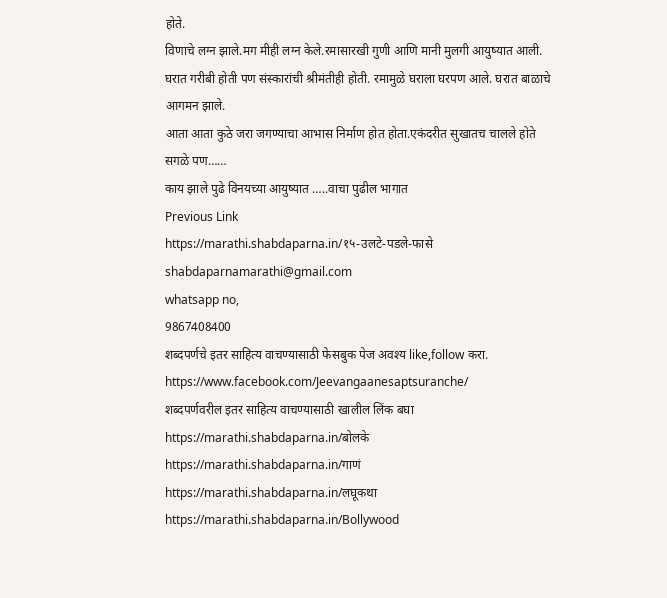होते.
विणाचे लग्न झाले.मग मीही लग्न केले.रमासारखी गुणी आणि मानी मुलगी आयुष्यात आली. घरात गरीबी होती पण संस्कारांची श्रीमंतीही होती. रमामुळे घराला घरपण आले. घरात बाळाचे आगमन झाले.
आता आता कुठे जरा जगण्याचा आभास निर्माण होत होता.एकंदरीत सुखातच चालले होते सगळे पण……
काय झाले पुढे विनयच्या आयुष्यात …..वाचा पुढील भागात
Previous Link
https://marathi.shabdaparna.in/१५-उलटे-पडले-फासे
shabdaparnamarathi@gmail.com
whatsapp no,
9867408400
शब्दपर्णचे इतर साहित्य वाचण्यासाठी फेसबुक पेज अवश्य like,follow करा.
https://www.facebook.com/Jeevangaanesaptsuranche/
शब्दपर्णवरील इतर साहित्य वाचण्यासाठी खालील लिंक बघा
https://marathi.shabdaparna.in/बोलके
https://marathi.shabdaparna.in/गाणं
https://marathi.shabdaparna.in/लघूकथा
https://marathi.shabdaparna.in/Bollywood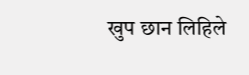खुप छान लिहिले